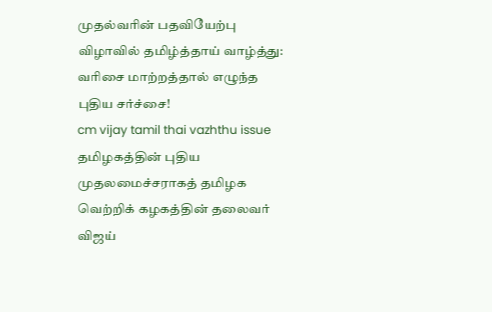முதல்வரின் பதவியேற்பு விழாவில் தமிழ்த்தாய் வாழ்த்து: வரிசை மாற்றத்தால் எழுந்த புதிய சர்ச்சை!
cm vijay tamil thai vazhthu issue
தமிழகத்தின் புதிய முதலமைச்சராகத் தமிழக வெற்றிக் கழகத்தின் தலைவர் விஜய்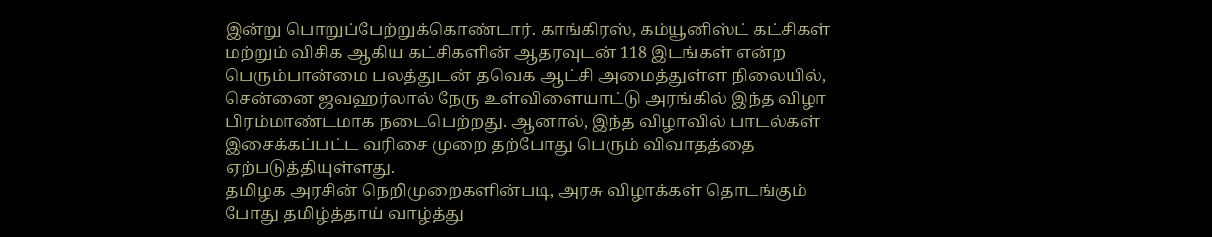இன்று பொறுப்பேற்றுக்கொண்டார். காங்கிரஸ், கம்யூனிஸ்ட் கட்சிகள் மற்றும் விசிக ஆகிய கட்சிகளின் ஆதரவுடன் 118 இடங்கள் என்ற பெரும்பான்மை பலத்துடன் தவெக ஆட்சி அமைத்துள்ள நிலையில், சென்னை ஜவஹர்லால் நேரு உள்விளையாட்டு அரங்கில் இந்த விழா பிரம்மாண்டமாக நடைபெற்றது. ஆனால், இந்த விழாவில் பாடல்கள் இசைக்கப்பட்ட வரிசை முறை தற்போது பெரும் விவாதத்தை ஏற்படுத்தியுள்ளது.
தமிழக அரசின் நெறிமுறைகளின்படி, அரசு விழாக்கள் தொடங்கும் போது தமிழ்த்தாய் வாழ்த்து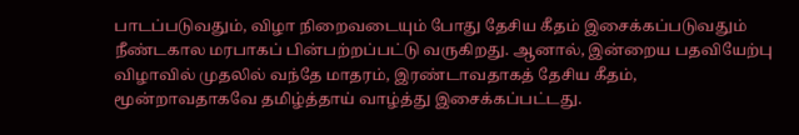பாடப்படுவதும், விழா நிறைவடையும் போது தேசிய கீதம் இசைக்கப்படுவதும் நீண்டகால மரபாகப் பின்பற்றப்பட்டு வருகிறது. ஆனால், இன்றைய பதவியேற்பு விழாவில் முதலில் வந்தே மாதரம், இரண்டாவதாகத் தேசிய கீதம், மூன்றாவதாகவே தமிழ்த்தாய் வாழ்த்து இசைக்கப்பட்டது.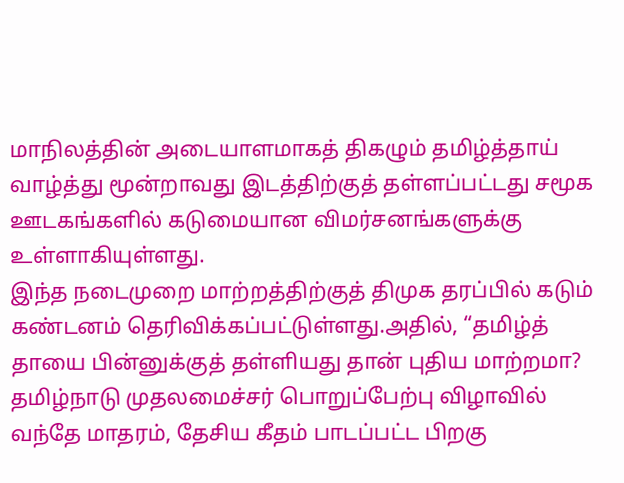மாநிலத்தின் அடையாளமாகத் திகழும் தமிழ்த்தாய் வாழ்த்து மூன்றாவது இடத்திற்குத் தள்ளப்பட்டது சமூக ஊடகங்களில் கடுமையான விமர்சனங்களுக்கு உள்ளாகியுள்ளது.
இந்த நடைமுறை மாற்றத்திற்குத் திமுக தரப்பில் கடும் கண்டனம் தெரிவிக்கப்பட்டுள்ளது.அதில், “தமிழ்த் தாயை பின்னுக்குத் தள்ளியது தான் புதிய மாற்றமா?
தமிழ்நாடு முதலமைச்சர் பொறுப்பேற்பு விழாவில் வந்தே மாதரம், தேசிய கீதம் பாடப்பட்ட பிறகு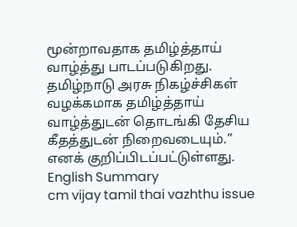மூன்றாவதாக தமிழ்த்தாய் வாழ்த்து பாடப்படுகிறது.
தமிழ்நாடு அரசு நிகழ்ச்சிகள் வழக்கமாக தமிழ்த்தாய் வாழ்த்துடன் தொடங்கி தேசிய கீதத்துடன் நிறைவடையும்.” எனக் குறிப்பிடப்பட்டுள்ளது.
English Summary
cm vijay tamil thai vazhthu issue